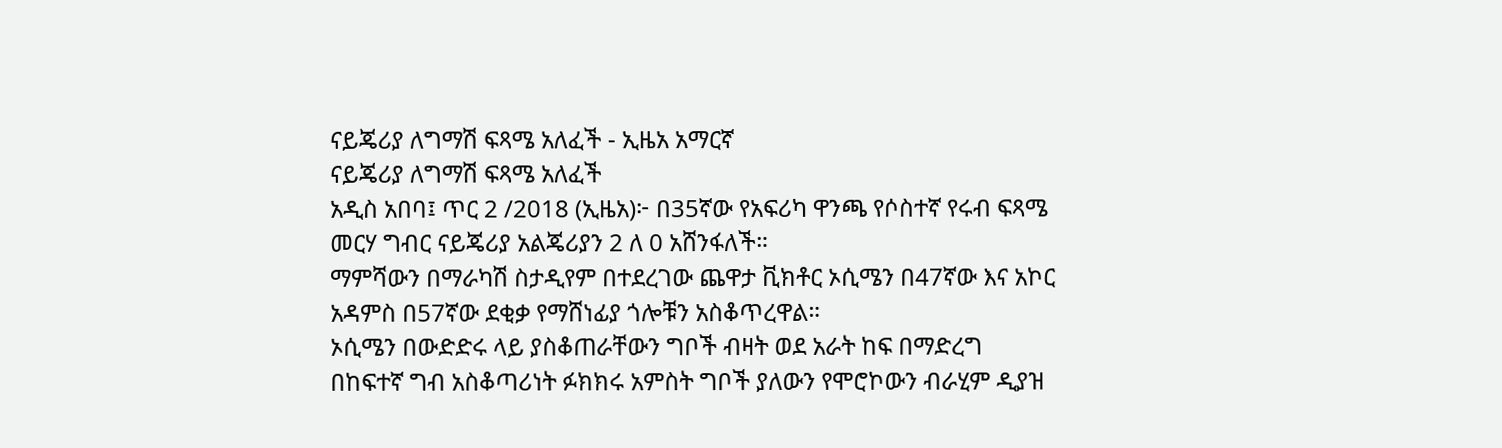ናይጄሪያ ለግማሽ ፍጻሜ አለፈች - ኢዜአ አማርኛ
ናይጄሪያ ለግማሽ ፍጻሜ አለፈች
አዲስ አበባ፤ ጥር 2 /2018 (ኢዜአ)፦ በ35ኛው የአፍሪካ ዋንጫ የሶስተኛ የሩብ ፍጻሜ መርሃ ግብር ናይጄሪያ አልጄሪያን 2 ለ 0 አሸንፋለች።
ማምሻውን በማራካሽ ስታዲየም በተደረገው ጨዋታ ቪክቶር ኦሲሜን በ47ኛው እና አኮር አዳምስ በ57ኛው ደቂቃ የማሸነፊያ ጎሎቹን አስቆጥረዋል።
ኦሲሜን በውድድሩ ላይ ያስቆጠራቸውን ግቦች ብዛት ወደ አራት ከፍ በማድረግ በከፍተኛ ግብ አስቆጣሪነት ፉክክሩ አምስት ግቦች ያለውን የሞሮኮውን ብራሂም ዲያዝ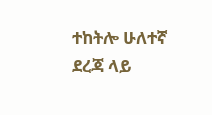ተከትሎ ሁለተኛ ደረጃ ላይ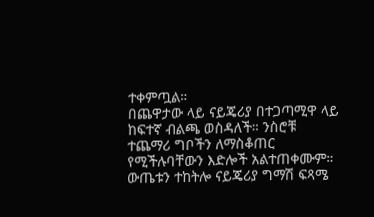ተቀምጧል።
በጨዋታው ላይ ናይጄሪያ በተጋጣሚዋ ላይ ከፍተኛ ብልጫ ወስዳለች። ንስሮቹ ተጨማሪ ግቦችን ለማስቆጠር የሚችሉባቸውን እድሎች አልተጠቀሙም።
ውጤቱን ተከትሎ ናይጄሪያ ግማሽ ፍጻሜ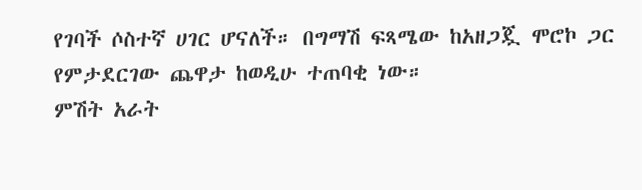የገባች ሶስተኛ ሀገር ሆናለች። በግማሽ ፍጻሜው ከአዘጋጇ ሞሮኮ ጋር የምታደርገው ጨዋታ ከወዲሁ ተጠባቂ ነው።
ምሽት አራት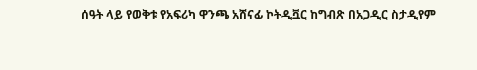ሰዓት ላይ የወቅቱ የአፍሪካ ዋንጫ አሸናፊ ኮትዲቯር ከግብጽ በአጋዲር ስታዲየም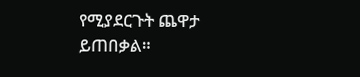የሚያደርጉት ጨዋታ ይጠበቃል።